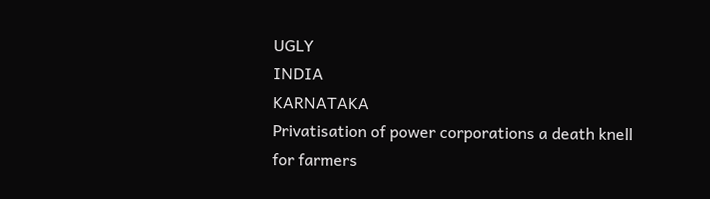UGLY
INDIA
KARNATAKA
Privatisation of power corporations a death knell for farmers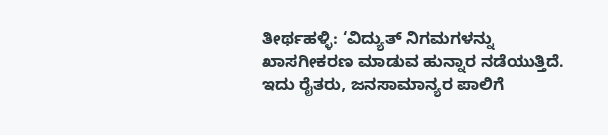ತೀರ್ಥಹಳ್ಳಿ: ‘ವಿದ್ಯುತ್ ನಿಗಮಗಳನ್ನು ಖಾಸಗೀಕರಣ ಮಾಡುವ ಹುನ್ನಾರ ನಡೆಯುತ್ತಿದೆ. ಇದು ರೈತರು, ಜನಸಾಮಾನ್ಯರ ಪಾಲಿಗೆ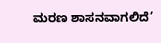ಮರಣ ಶಾಸನವಾಗಲಿದೆ’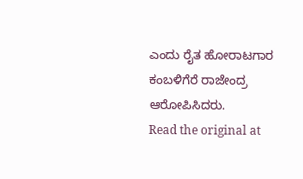ಎಂದು ರೈತ ಹೋರಾಟಗಾರ ಕಂಬಳಿಗೆರೆ ರಾಜೇಂದ್ರ ಆರೋಪಿಸಿದರು.
Read the original at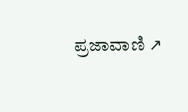ಪ್ರಜಾವಾಣಿ ↗